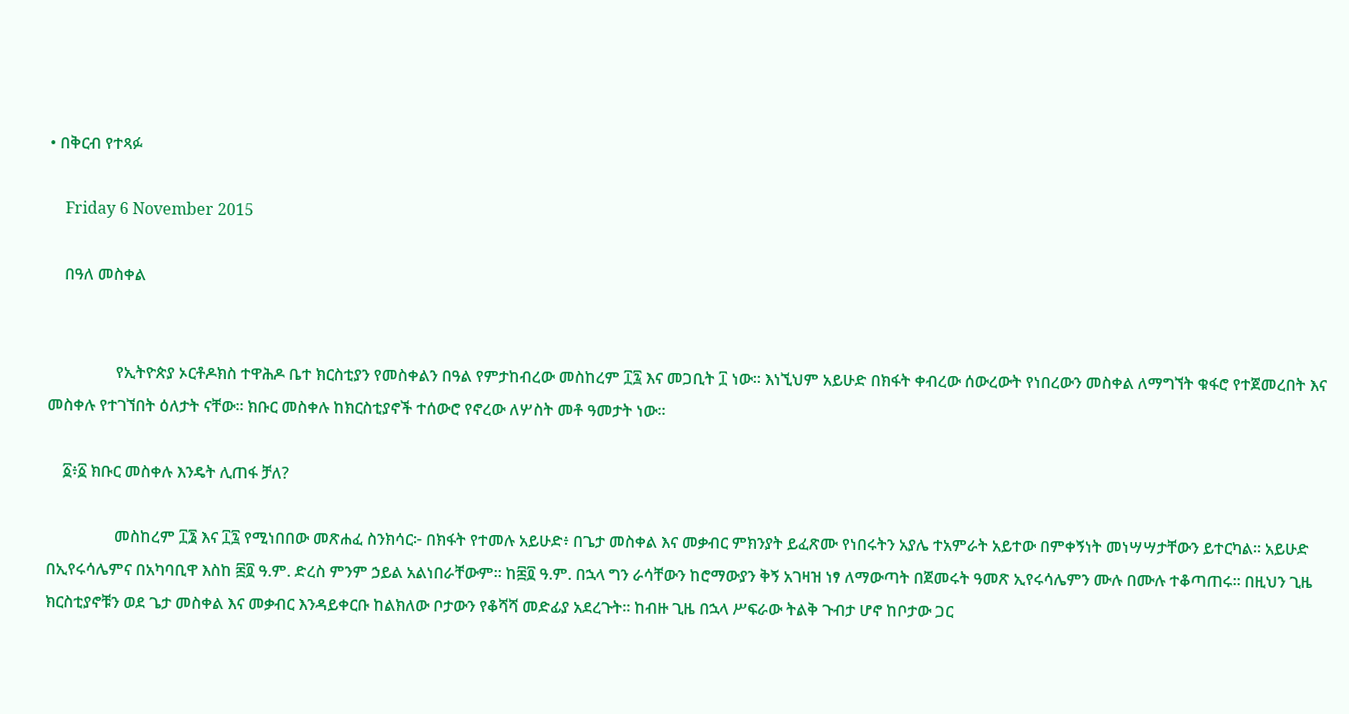• በቅርብ የተጻፉ

    Friday 6 November 2015

    በዓለ መስቀል


                 የኢትዮጵያ ኦርቶዶክስ ተዋሕዶ ቤተ ክርስቲያን የመስቀልን በዓል የምታከብረው መስከረም ፲፯ እና መጋቢት ፲ ነው። እነኚህም አይሁድ በክፋት ቀብረው ሰውረውት የነበረውን መስቀል ለማግኘት ቁፋሮ የተጀመረበት እና መስቀሉ የተገኘበት ዕለታት ናቸው። ክቡር መስቀሉ ከክርስቲያኖች ተሰውሮ የኖረው ለሦስት መቶ ዓመታት ነው።

    ፩፥፩ ክቡር መስቀሉ እንዴት ሊጠፋ ቻለ?

                 መስከረም ፲፮ እና ፲፯ የሚነበበው መጽሐፈ ስንክሳር፦ በክፋት የተመሉ አይሁድ፥ በጌታ መስቀል እና መቃብር ምክንያት ይፈጽሙ የነበሩትን አያሌ ተአምራት አይተው በምቀኝነት መነሣሣታቸውን ይተርካል። አይሁድ በኢየሩሳሌምና በአካባቢዋ እስከ ፷፬ ዓ.ም. ድረስ ምንም ኃይል አልነበራቸውም። ከ፷፬ ዓ.ም. በኋላ ግን ራሳቸውን ከሮማውያን ቅኝ አገዛዝ ነፃ ለማውጣት በጀመሩት ዓመጽ ኢየሩሳሌምን ሙሉ በሙሉ ተቆጣጠሩ። በዚህን ጊዜ ክርስቲያኖቹን ወደ ጌታ መስቀል እና መቃብር እንዳይቀርቡ ከልክለው ቦታውን የቆሻሻ መድፊያ አደረጉት። ከብዙ ጊዜ በኋላ ሥፍራው ትልቅ ጉብታ ሆኖ ከቦታው ጋር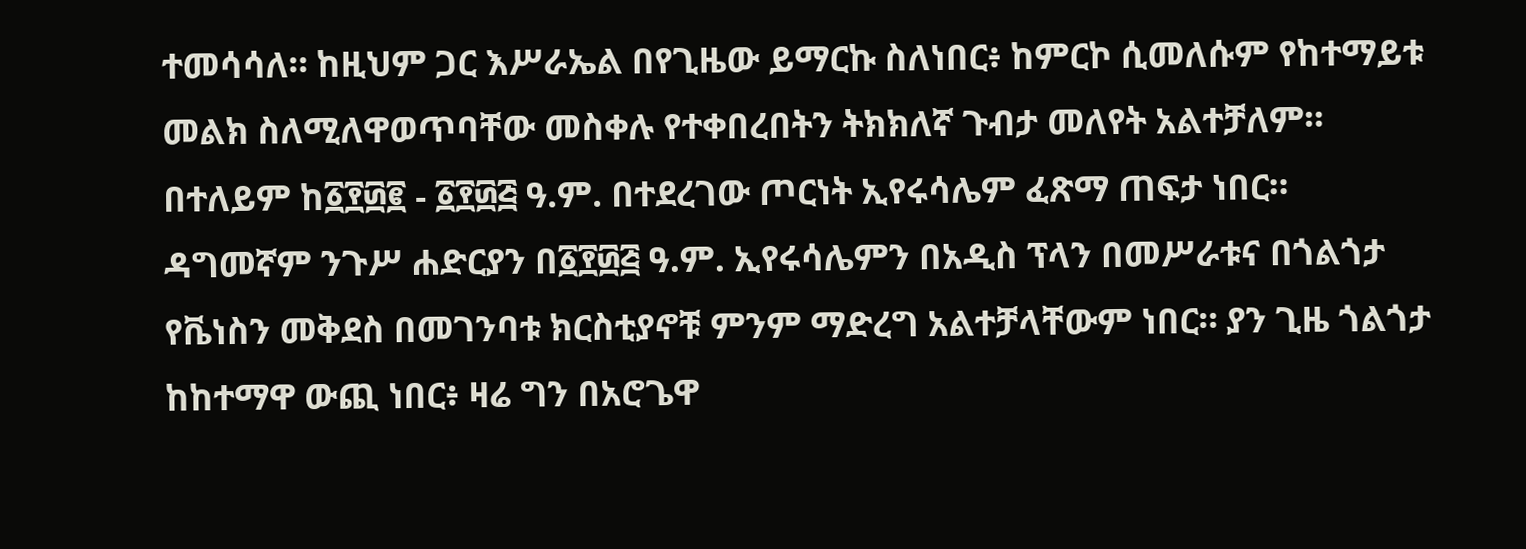ተመሳሳለ። ከዚህም ጋር እሥራኤል በየጊዜው ይማርኩ ስለነበር፥ ከምርኮ ሲመለሱም የከተማይቱ መልክ ስለሚለዋወጥባቸው መስቀሉ የተቀበረበትን ትክክለኛ ጉብታ መለየት አልተቻለም። በተለይም ከ፩፻፴፪ - ፩፻፴፭ ዓ.ም. በተደረገው ጦርነት ኢየሩሳሌም ፈጽማ ጠፍታ ነበር። ዳግመኛም ንጉሥ ሐድርያን በ፩፻፴፭ ዓ.ም. ኢየሩሳሌምን በአዲስ ፕላን በመሥራቱና በጎልጎታ የቬነስን መቅደስ በመገንባቱ ክርስቲያኖቹ ምንም ማድረግ አልተቻላቸውም ነበር። ያን ጊዜ ጎልጎታ ከከተማዋ ውጪ ነበር፥ ዛሬ ግን በአሮጌዋ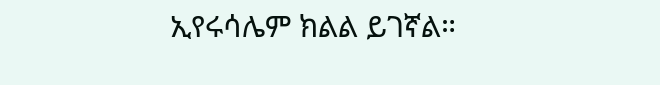ኢየሩሳሌም ክልል ይገኛል።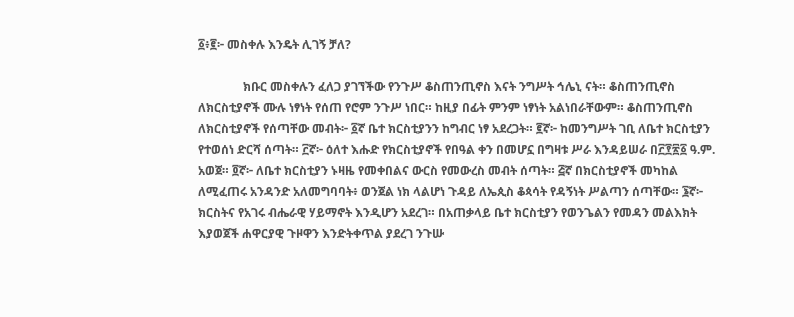፩፥፪፦ መስቀሉ እንዴት ሊገኝ ቻለ?

               ክቡር መስቀሉን ፈለጋ ያገኘችው የንጉሥ ቆስጠንጢኖስ እናት ንግሥት ኅሌኒ ናት። ቆስጠንጢኖስ ለክርስቲያኖች ሙሉ ነፃነት የሰጠ የሮም ንጉሥ ነበር። ከዚያ በፊት ምንም ነፃነት አልነበራቸውም። ቆስጠንጢኖስ ለክርስቲያኖች የሰጣቸው መብት፦ ፩ኛ ቤተ ክርስቲያንን ከግብር ነፃ አደረጋት። ፪ኛ፦ ከመንግሥት ገቢ ለቤተ ክርስቲያን የተወሰነ ድርሻ ሰጣት። ፫ኛ፦ ዕለተ እሑድ የክርስቲያኖች የበዓል ቀን በመሆኗ በግዛቱ ሥራ እንዳይሠራ በ፫፻፳፩ ዓ.ም. አወጀ። ፬ኛ፦ ለቤተ ክርስቲያን ኑዛዜ የመቀበልና ውርስ የመውረስ መብት ሰጣት። ፭ኛ በክርስቲያኖች መካከል ለሚፈጠሩ አንዳንድ አለመግባባት፥ ወንጀል ነክ ላልሆነ ጉዳይ ለኤጲስ ቆጳሳት የዳኝነት ሥልጣን ሰጣቸው። ፮ኛ፦ ክርስትና የአገሩ ብሔራዊ ሃይማኖት እንዲሆን አደረገ። በአጠቃላይ ቤተ ክርስቲያን የወንጌልን የመዳን መልእክት እያወጀች ሐዋርያዊ ጉዞዋን እንድትቀጥል ያደረገ ንጉሡ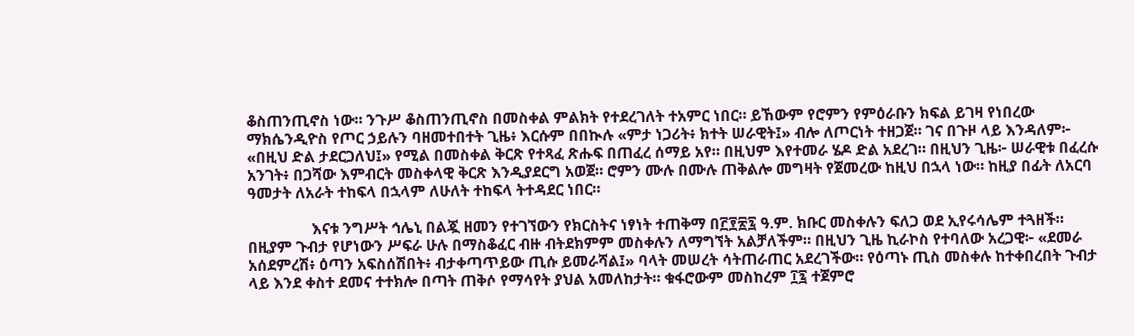ቆስጠንጢኖስ ነው። ንጉሥ ቆስጠንጢኖስ በመስቀል ምልክት የተደረገለት ተአምር ነበር። ይኸውም የሮምን የምዕራቡን ክፍል ይገዛ የነበረው ማክሴንዲዮስ የጦር ኃይሉን ባዘመተበተት ጊዜ፥ እርሱም በበኲሉ «ምታ ነጋሪት፥ ክተት ሠራዊት፤» ብሎ ለጦርነት ተዘጋጀ። ገና በጉዞ ላይ እንዳለም፦ «በዚህ ድል ታደርጋለህ፤» የሚል በመስቀል ቅርጽ የተጻፈ ጽሑፍ በጠፈረ ሰማይ አየ። በዚህም እየተመራ ሄዶ ድል አደረገ። በዚህን ጊዜ፦ ሠራዊቱ በፈረሱ አንገት፥ በጋሻው እምብርት መስቀላዊ ቅርጽ እንዲያደርግ አወጀ። ሮምን ሙሉ በሙሉ ጠቅልሎ መግዛት የጀመረው ከዚህ በኋላ ነው። ከዚያ በፊት ለአርባ ዓመታት ለአራት ተከፍላ በኋላም ለሁለት ተከፍላ ትተዳደር ነበር።

                እናቱ ንግሥት ኅሌኒ በልጇ ዘመን የተገኘውን የክርስትና ነፃነት ተጠቅማ በ፫፻፳፯ ዓ.ም. ክቡር መስቀሉን ፍለጋ ወደ ኢየሩሳሌም ተጓዘች። በዚያም ጉብታ የሆነውን ሥፍራ ሁሉ በማስቆፈር ብዙ ብትደክምም መስቀሉን ለማግኘት አልቻለችም። በዚህን ጊዜ ኪራኮስ የተባለው አረጋዊ፦ «ደመራ አሰደምረሽ፥ ዕጣን አፍስሰሽበት፥ ብታቀጣጥይው ጢሱ ይመራሻል፤» ባላት መሠረት ሳትጠራጠር አደረገችው። የዕጣኑ ጢስ መስቀሉ ከተቀበረበት ጉብታ ላይ እንደ ቀስተ ደመና ተተክሎ በጣት ጠቅሶ የማሳየት ያህል አመለከታት። ቁፋሮውም መስከረም ፲፯ ተጀምሮ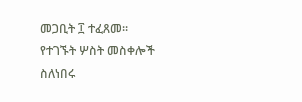መጋቢት ፲ ተፈጸመ። የተገኙት ሦስት መስቀሎች ስለነበሩ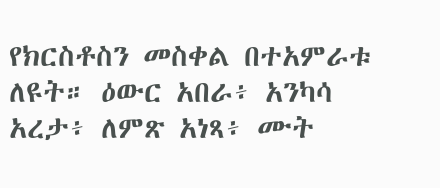የክርስቶስን መስቀል በተአምራቱ ለዩት። ዕውር አበራ፥ አንካሳ አረታ፥ ለምጽ አነጻ፥ ሙት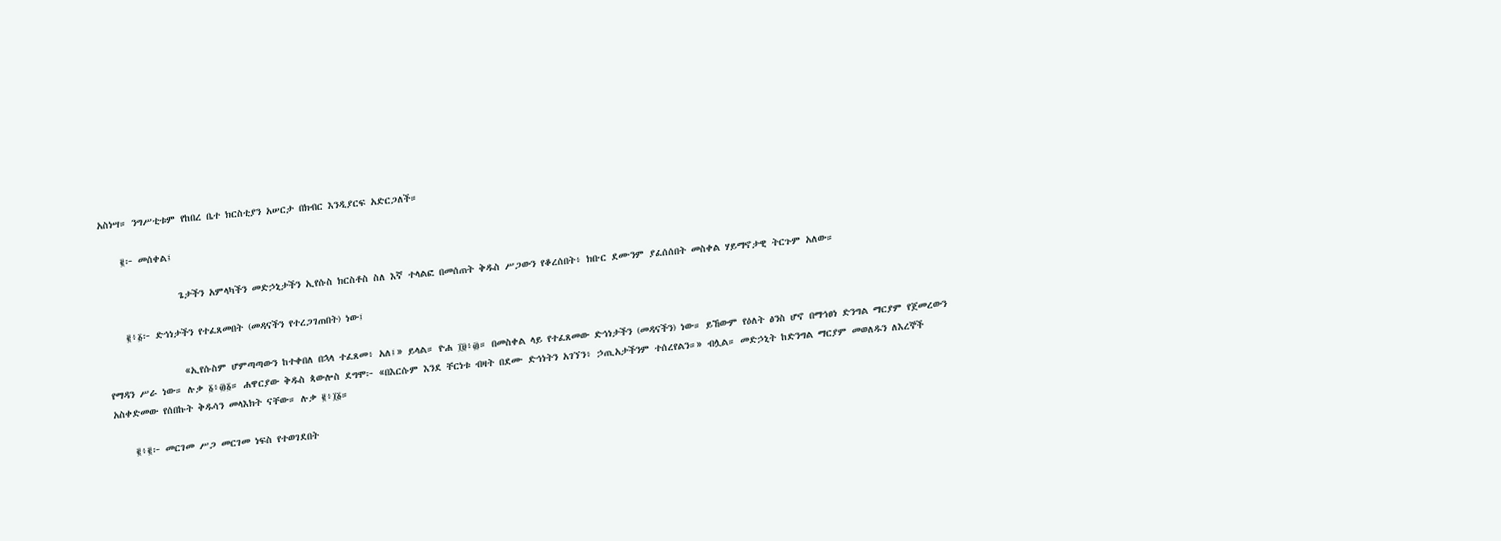አስነሣ። ንግሥቲቱም የከበረ ቤተ ክርስቲያን አሠርታ በክብር እንዲያርፍ አድርጋለች።

    ፪፦ መሰቀል፤

               ጌታችን አምላካችን መድኃኒታችን ኢየሱስ ክርስቶስ ስለ እኛ ተላልፎ በመሰጠት ቅዱስ ሥጋውን የቆረሰበት፥ ክቡር ደሙንም ያፈሰሰበት መስቀል ሃይማኖታዊ ትርጉም አለው።

    ፪፥፩፦ ድኅነታችን የተፈጸመበት (መዳናችን የተረጋገጠበት) ነው፤

               «ኢየሱስም ሆምጣጣውን ከተቀበለ በኋላ ተፈጸመ፥ አለ፤» ይላል። ዮሐ ፲፱፥፴። በመስቀል ላይ የተፈጸመው ድኅነታችን (መዳናችን) ነው። ይኸውም የዕለት ፅንስ ሆኖ በማኅፀነ ድንግል ማርያም የጀመረውን የማዳን ሥራ ነው። ሉቃ ፩፥፴፩። ሐዋርያው ቅዱስ ጳውሎስ ደግሞ፦ «በእርሱም እንደ ቸርነቱ ብዛት በደሙ ድኅነትን አገኘን፥ ኃጢአታችንም ተሰረየልን።» ብሏል። መድኃኒት ከድንግል ማርያም መወለዱን ለእረኞች አስቀድመው የሰበኩት ቅዱሳን መላእክት ናቸው። ሉቃ ፪፥፲፩።

    ፪፥፪፦ መርገመ ሥጋ መርገመ ነፍስ የተወገደበት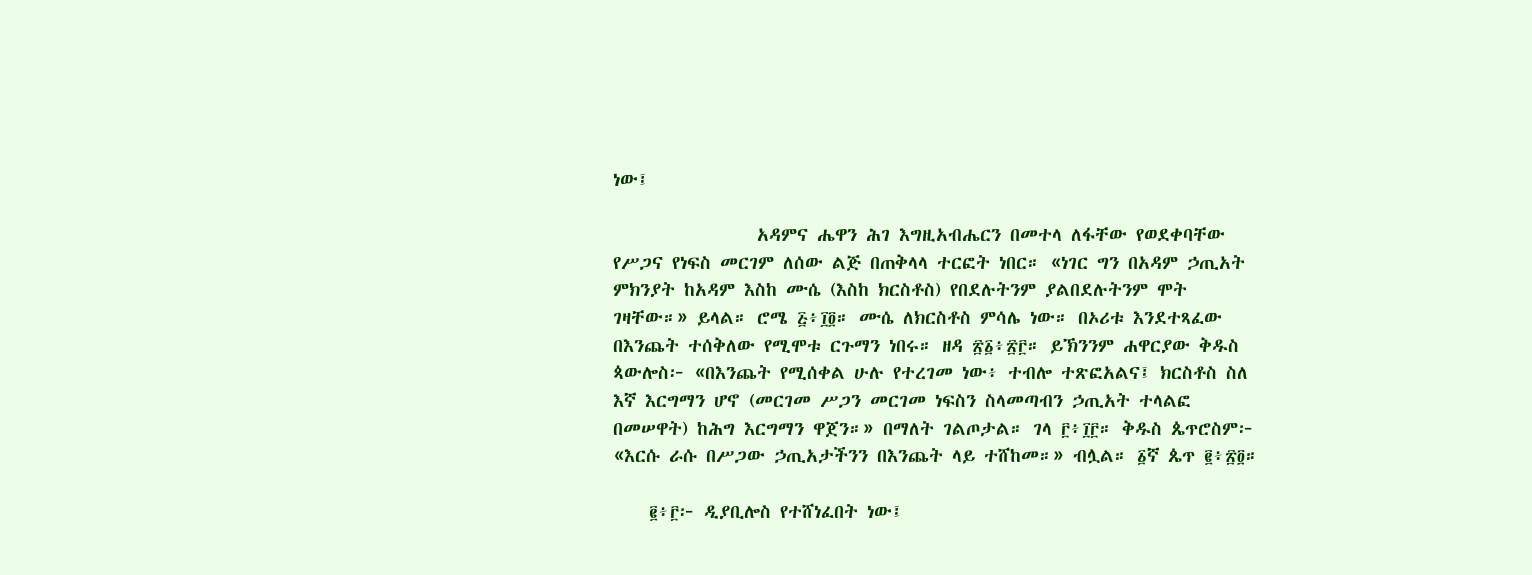ነው፤

                አዳምና ሔዋን ሕገ እግዚአብሔርን በመተላ ለፋቸው የወደቀባቸው የሥጋና የነፍስ መርገም ለሰው ልጅ በጠቅላላ ተርፎት ነበር። «ነገር ግን በአዳም ኃጢአት ምክንያት ከአዳም እስከ ሙሴ (እስከ ክርስቶስ) የበደሉትንም ያልበደሉትንም ሞት ገዛቸው።» ይላል። ሮሜ ፭፥፲፬። ሙሴ ለክርስቶስ ምሳሌ ነው። በኦሪቱ እንደተጻፈው በእንጨት ተሰቅለው የሚሞቱ ርጉማን ነበሩ። ዘዳ ፳፩፥፳፫። ይኽንንም ሐዋርያው ቅዱስ ጳውሎስ፦ «በእንጨት የሚሰቀል ሁሉ የተረገመ ነው፥ ተብሎ ተጽፎአልና፤ ክርስቶስ ስለ እኛ እርግማን ሆኖ (መርገመ ሥጋን መርገመ ነፍስን ስላመጣብን ኃጢአት ተላልፎ በመሠዋት) ከሕግ እርግማን ዋጀን።» በማለት ገልጦታል። ገላ ፫፥፲፫። ቅዱስ ጴጥሮስም፦ «እርሱ ራሱ በሥጋው ኃጢአታችንን በእንጨት ላይ ተሸከመ።» ብሏል። ፩ኛ ጴጥ ፪፥፳፬።

    ፪፥፫፦ ዲያቢሎስ የተሸነፈበት ነው፤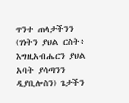ጥንተ ጠላታችንን (ገነትን ያህል ርስት፥ እግዚአብሔርን ያህል አባት ያሳጣንን ዲያቢሎስን) ጌታችን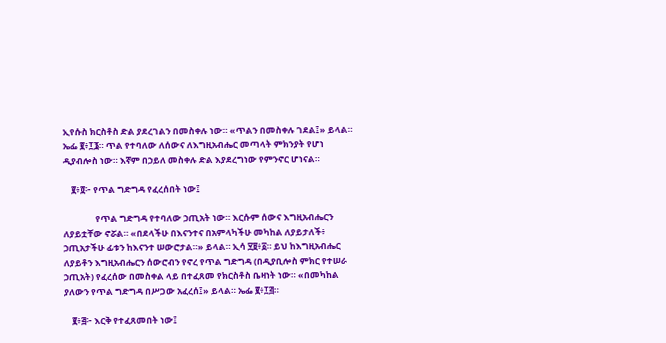ኢየሱስ ክርስቶስ ድል ያደረገልን በመስቀሉ ነው። «ጥልን በመስቀሉ ገደል፤» ይላል። ኤፌ ፪፥፲፮። ጥል የተባለው ለሰውና ለእግዚአብሔር መጣላት ምክንያት የሆነ ዲያብሎስ ነው። እኛም በኃይለ መስቀሉ ድል እያደረግነው የምንኖር ሆነናል።

    ፪፥፬፦ የጥል ግድግዳ የፈረሰበት ነው፤

                የጥል ግድግዳ የተባለው ኃጢአት ነው። እርሱም ሰውና እግዚአብሔርን ለያይቷቸው ኖሯል። «በደላችሁ በእናንተና በአምላካችሁ መካከል ለያይታለች፥ ኃጢአታችሁ ፊቱን ከእናንተ ሠውሮታል።» ይላል። ኢሳ ፶፱፥፩። ይህ ከእግዚአብሔር ለያይቶን እግዚአብሔርን ሰውሮብን የኖረ የጥል ግድግዳ (በዲያቢሎስ ምክር የተሠራ ኃጢአት) የፈረሰው በመስቀል ላይ በተፈጸመ የክርስቶስ ቤዛነት ነው። «በመካከል ያለውን የጥል ግድግዳ በሥጋው አፈረሰ፤» ይላል። ኤፌ ፪፥፲፭።

    ፪፥፭፦ እርቅ የተፈጸመበት ነው፤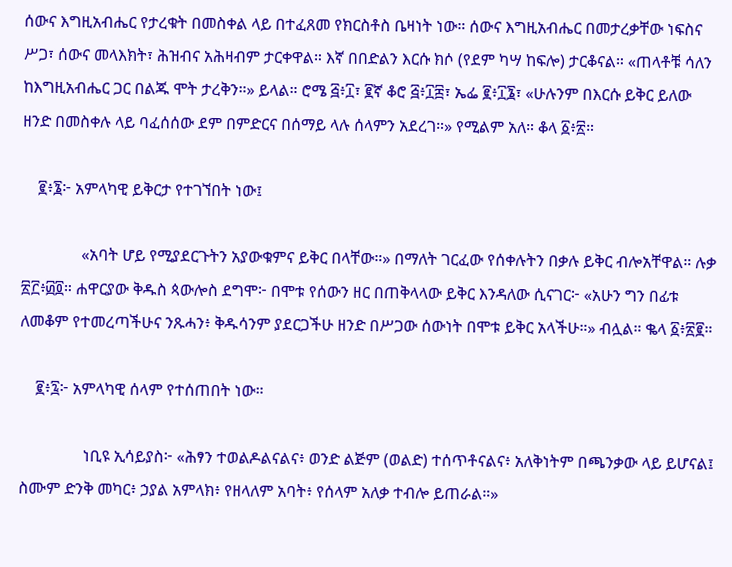ሰውና እግዚአብሔር የታረቁት በመስቀል ላይ በተፈጸመ የክርስቶስ ቤዛነት ነው። ሰውና እግዚአብሔር በመታረቃቸው ነፍስና ሥጋ፣ ሰውና መላእክት፣ ሕዝብና አሕዛብም ታርቀዋል። እኛ በበድልን እርሱ ክሶ (የደም ካሣ ከፍሎ) ታርቆናል። «ጠላቶቹ ሳለን ከእግዚአብሔር ጋር በልጁ ሞት ታረቅን።» ይላል። ሮሜ ፭፥፲፣ ፪ኛ ቆሮ ፭፥፲፰፣ ኤፌ ፪፥፲፮፣ «ሁሉንም በእርሱ ይቅር ይለው ዘንድ በመስቀሉ ላይ ባፈሰሰው ደም በምድርና በሰማይ ላሉ ሰላምን አደረገ።» የሚልም አለ። ቆላ ፩፥፳።

    ፪፥፮፦ አምላካዊ ይቅርታ የተገኘበት ነው፤

               «አባት ሆይ የሚያደርጉትን አያውቁምና ይቅር በላቸው።» በማለት ገርፈው የሰቀሉትን በቃሉ ይቅር ብሎአቸዋል። ሉቃ ፳፫፥፴፬። ሐዋርያው ቅዱስ ጳውሎስ ደግሞ፦ በሞቱ የሰውን ዘር በጠቅላላው ይቅር እንዳለው ሲናገር፦ «አሁን ግን በፊቱ ለመቆም የተመረጣችሁና ንጹሓን፥ ቅዱሳንም ያደርጋችሁ ዘንድ በሥጋው ሰውነት በሞቱ ይቅር አላችሁ።» ብሏል። ቈላ ፩፥፳፪።

    ፪፥፯፦ አምላካዊ ሰላም የተሰጠበት ነው።

                ነቢዩ ኢሳይያስ፦ «ሕፃን ተወልዶልናልና፥ ወንድ ልጅም (ወልድ) ተሰጥቶናልና፥ አለቅነትም በጫንቃው ላይ ይሆናል፤ ስሙም ድንቅ መካር፥ ኃያል አምላክ፥ የዘላለም አባት፥ የሰላም አለቃ ተብሎ ይጠራል።»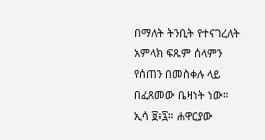በማለት ትንቢት የተናገረለት አምላክ ፍጹም ሰላምን የሰጠን በመስቀሉ ላይ በፈጸመው ቤዛነት ነው። ኢሳ ፱፥፯። ሐዋርያው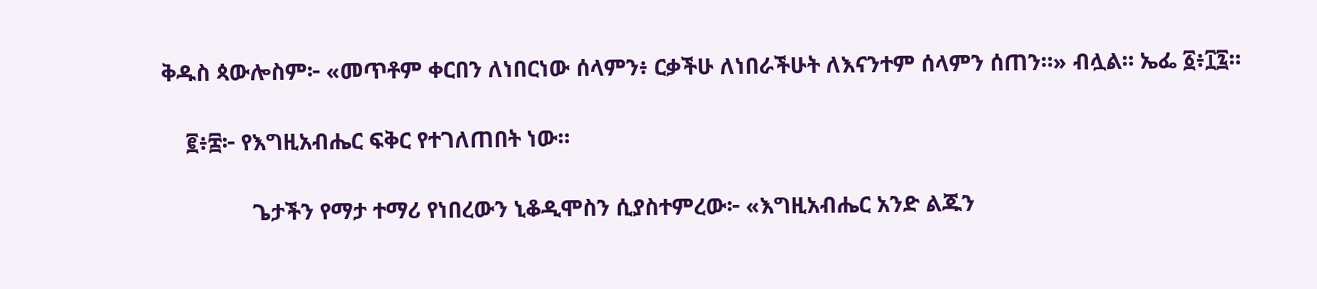ቅዱስ ጳውሎስም፦ «መጥቶም ቀርበን ለነበርነው ሰላምን፥ ርቃችሁ ለነበራችሁት ለእናንተም ሰላምን ሰጠን።» ብሏል። ኤፌ ፩፥፲፯።

    ፪፥፰፦ የእግዚአብሔር ፍቅር የተገለጠበት ነው።

               ጌታችን የማታ ተማሪ የነበረውን ኒቆዲሞስን ሲያስተምረው፦ «እግዚአብሔር አንድ ልጁን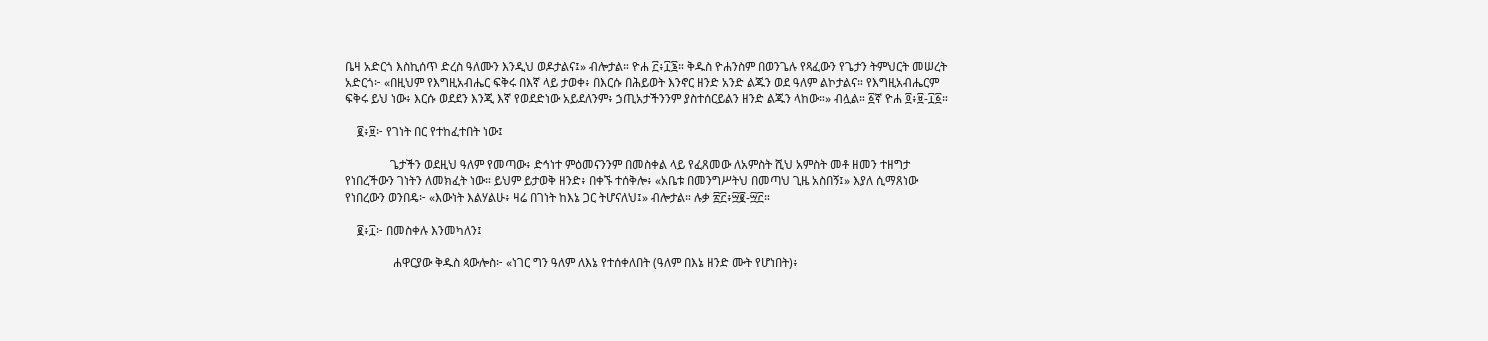ቤዛ አድርጎ እስኪሰጥ ድረስ ዓለሙን እንዲህ ወዶታልና፤» ብሎታል። ዮሐ ፫፥፲፮። ቅዱስ ዮሐንስም በወንጌሉ የጻፈውን የጌታን ትምህርት መሠረት አድርጎ፦ «በዚህም የእግዚአብሔር ፍቅሩ በእኛ ላይ ታወቀ፥ በእርሱ በሕይወት እንኖር ዘንድ አንድ ልጁን ወደ ዓለም ልኮታልና። የእግዚአብሔርም ፍቅሩ ይህ ነው፥ እርሱ ወደደን እንጂ እኛ የወደድነው አይደለንም፥ ኃጢአታችንንም ያስተሰርይልን ዘንድ ልጁን ላከው።» ብሏል። ፩ኛ ዮሐ ፬፥፱-፲፩።

    ፪፥፱፦ የገነት በር የተከፈተበት ነው፤

               ጌታችን ወደዚህ ዓለም የመጣው፥ ድኅነተ ምዕመናንንም በመስቀል ላይ የፈጸመው ለአምስት ሺህ አምስት መቶ ዘመን ተዘግታ የነበረችውን ገነትን ለመክፈት ነው። ይህም ይታወቅ ዘንድ፥ በቀኙ ተሰቅሎ፥ «አቤቱ በመንግሥትህ በመጣህ ጊዜ አስበኝ፤» እያለ ሲማጸነው የነበረውን ወንበዴ፦ «እውነት እልሃልሁ፥ ዛሬ በገነት ከእኔ ጋር ትሆናለህ፤» ብሎታል። ሉቃ ፳፫፥፵፪-፵፫።

    ፪፥፲፦ በመስቀሉ እንመካለን፤

                ሐዋርያው ቅዱስ ጳውሎስ፦ «ነገር ግን ዓለም ለእኔ የተሰቀለበት (ዓለም በእኔ ዘንድ ሙት የሆነበት)፥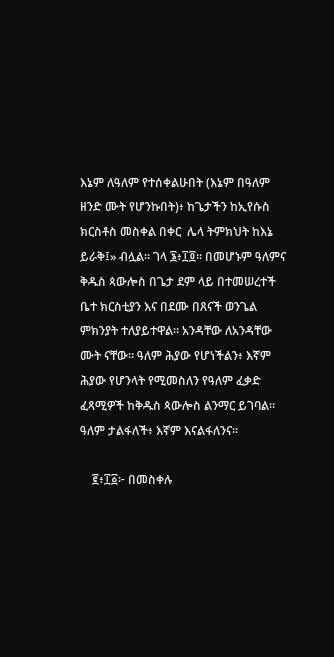እኔም ለዓለም የተሰቀልሁበት (እኔም በዓለም ዘንድ ሙት የሆንኩበት)፥ ከጌታችን ከኢየሱስ ክርስቶስ መስቀል በቀር  ሌላ ትምክህት ከእኔ ይራቅ፤» ብሏል። ገላ ፮፥፲፬። በመሆኑም ዓለምና ቅዱስ ጳውሎስ በጌታ ደም ላይ በተመሠረተች ቤተ ክርስቲያን እና በደሙ በጸናች ወንጌል ምክንያት ተለያይተዋል። አንዳቸው ለአንዳቸው ሙት ናቸው። ዓለም ሕያው የሆነችልን፥ እኛም ሕያው የሆንላት የሚመስለን የዓለም ፈቃድ ፈጻሚዎች ከቅዱስ ጳውሎስ ልንማር ይገባል። ዓለም ታልፋለች፥ እኛም እናልፋለንና።

    ፪፥፲፩፦ በመስቀሉ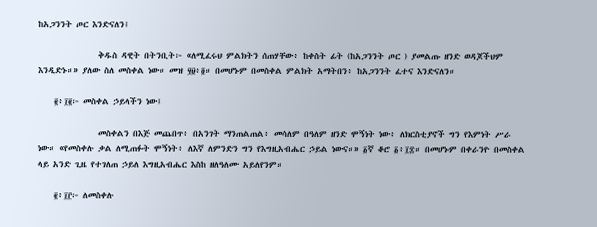ከአጋንንት ጦር እንድናለን፤

               ቅዱስ ዳዊት በትንቢት፦ «ለሚፈሩህ ምልክትን ሰጠሃቸው፥ ከቀስት ፊት (ከአጋንንት ጦር ) ያመልጡ ዘንድ ወዳጆችህም እንዲድኑ።» ያለው ስለ መስቀል ነው። መዝ ፶፱፥፬። በመሆኑም በመስቀል ምልክት አማትበን፥ ከአጋንንት ፈተና እንድናለን።

    ፪፥፲፪፦ መስቀል ኃይላችን ነው፤

               መስቀልን በእጅ መጨበጥ፥ በአንገት ማንጠልጠል፥ መሳለም በዓለም ዘንድ ሞኝነት ነው፥ ለክርስቲያኖች ግን የእምነት ሥራ ነው። «የመስቀሉ ቃል ለሚጠፉት ሞኝነት፥ ለእኛ ለምንድን ግን የእግዚአብሔር ኃይል ነውና።» ፩ኛ ቆሮ ፩፥፲፰። በመሆኑም በቀራንዮ በመስቀል ላይ አንድ ጊዜ የተገለጠ ኃይለ እግዚአብሔር እስከ ዘለዓለሙ አይለየንም።

    ፪፥፲፫፦ ለመስቀሉ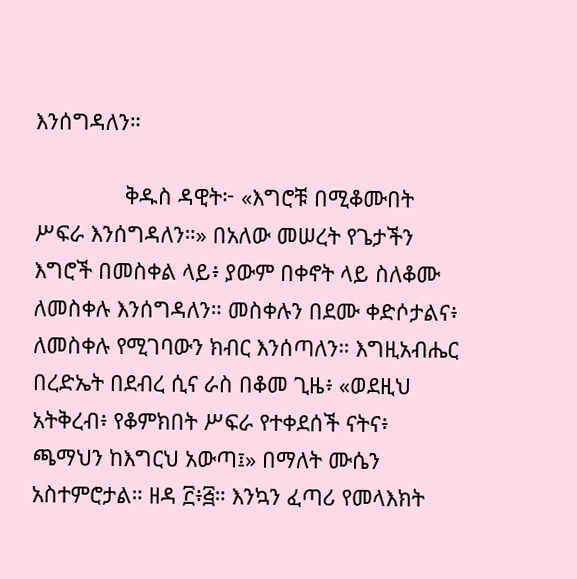እንሰግዳለን።

               ቅዱስ ዳዊት፦ «እግሮቹ በሚቆሙበት ሥፍራ እንሰግዳለን።» በአለው መሠረት የጌታችን እግሮች በመስቀል ላይ፥ ያውም በቀኖት ላይ ስለቆሙ ለመስቀሉ እንሰግዳለን። መስቀሉን በደሙ ቀድሶታልና፥ ለመስቀሉ የሚገባውን ክብር እንሰጣለን። እግዚአብሔር በረድኤት በደብረ ሲና ራስ በቆመ ጊዜ፥ «ወደዚህ አትቅረብ፥ የቆምክበት ሥፍራ የተቀደሰች ናትና፥ ጫማህን ከእግርህ አውጣ፤» በማለት ሙሴን አስተምሮታል። ዘዳ ፫፥፭። እንኳን ፈጣሪ የመላእክት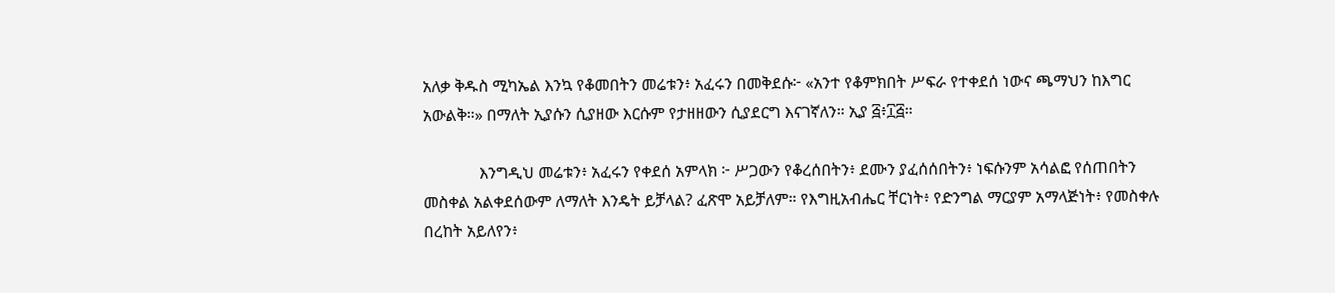አለቃ ቅዱስ ሚካኤል እንኳ የቆመበትን መሬቱን፥ አፈሩን በመቅደሱ፦ «አንተ የቆምክበት ሥፍራ የተቀደሰ ነውና ጫማህን ከእግር አውልቅ።» በማለት ኢያሱን ሲያዘው እርሱም የታዘዘውን ሲያደርግ እናገኛለን። ኢያ ፭፥፲፭።

              እንግዲህ መሬቱን፥ አፈሩን የቀደሰ አምላክ ፦ ሥጋውን የቆረሰበትን፥ ደሙን ያፈሰሰበትን፥ ነፍሱንም አሳልፎ የሰጠበትን መስቀል አልቀደሰውም ለማለት እንዴት ይቻላል? ፈጽሞ አይቻለም። የእግዚአብሔር ቸርነት፥ የድንግል ማርያም አማላጅነት፥ የመስቀሉ በረከት አይለየን፥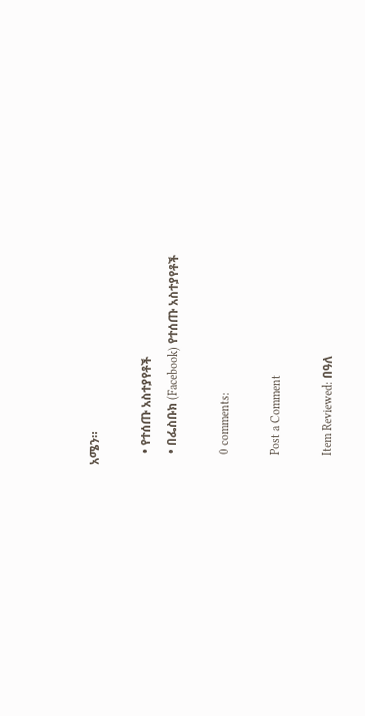አሜን።

    • የተሰጡ አስተያየቶች
    • በፌስቡክ (Facebook) የተሰጡ አስተያየቶች

    0 comments:

    Post a Comment

    Item Reviewed: በዓለ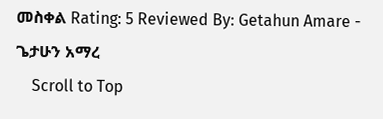መስቀል Rating: 5 Reviewed By: Getahun Amare - ጌታሁን አማረ
    Scroll to Top